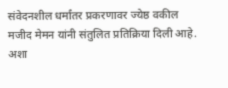संवेदनशील धर्मांतर प्रकरणावर ज्येष्ठ वकील मजीद मेमन यांनी संतुलित प्रतिक्रिया दिली आहे. अशा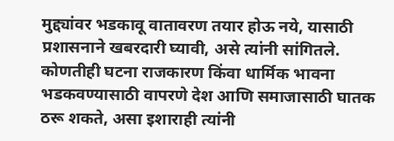मुद्द्यांवर भडकावू वातावरण तयार होऊ नये, यासाठी प्रशासनाने खबरदारी घ्यावी, असे त्यांनी सांगितले. कोणतीही घटना राजकारण किंवा धार्मिक भावना भडकवण्यासाठी वापरणे देश आणि समाजासाठी घातक ठरू शकते, असा इशाराही त्यांनी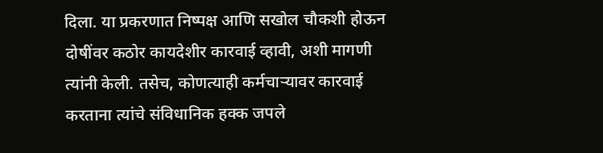दिला. या प्रकरणात निष्पक्ष आणि सखोल चौकशी होऊन दोषींवर कठोर कायदेशीर कारवाई व्हावी, अशी मागणी त्यांनी केली. तसेच, कोणत्याही कर्मचाऱ्यावर कारवाई करताना त्यांचे संविधानिक हक्क जपले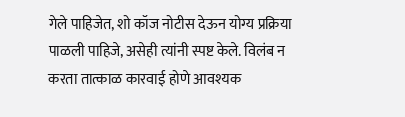गेले पाहिजेत, शो कॉज नोटीस देऊन योग्य प्रक्रिया पाळली पाहिजे, असेही त्यांनी स्पष्ट केले. विलंब न करता तात्काळ कारवाई होणे आवश्यक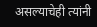असल्याचेही त्यांनी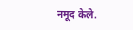नमूद केले.